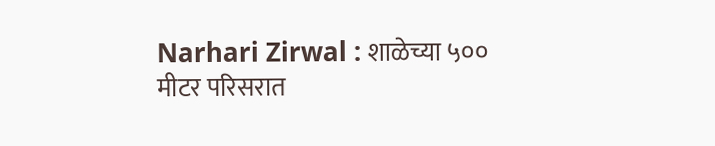Narhari Zirwal : शाळेच्या ५०० मीटर परिसरात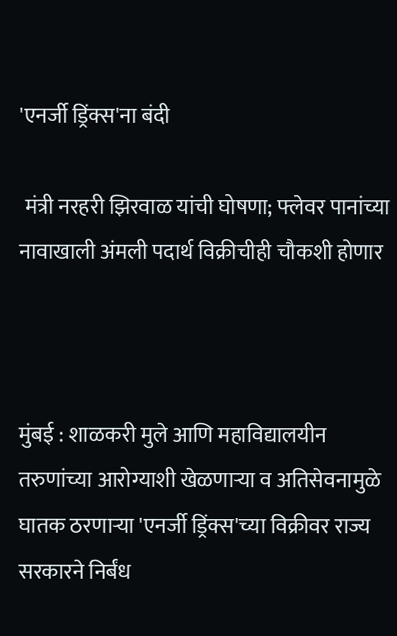'एनर्जी ड्रिंक्स'ना बंदी

 मंत्री नरहरी झिरवाळ यांची घोषणा; फ्लेवर पानांच्या नावाखाली अंमली पदार्थ विक्रीचीही चौकशी होणार



मुंबई : शाळकरी मुले आणि महाविद्यालयीन तरुणांच्या आरोग्याशी खेळणाऱ्या व अतिसेवनामुळे घातक ठरणाऱ्या 'एनर्जी ड्रिंक्स'च्या विक्रीवर राज्य सरकारने निर्बंध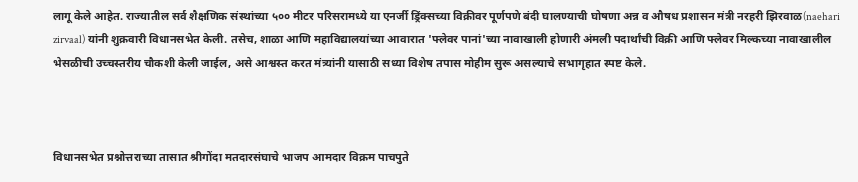लागू केले आहेत. राज्यातील सर्व शैक्षणिक संस्थांच्या ५०० मीटर परिसरामध्ये या एनर्जी ड्रिंक्सच्या विक्रीवर पूर्णपणे बंदी घालण्याची घोषणा अन्न व औषध प्रशासन मंत्री नरहरी झिरवाळ(naehari zirvaal) यांनी शुक्रवारी विधानसभेत केली. तसेच, शाळा आणि महाविद्यालयांच्या आवारात 'फ्लेवर पानां'च्या नावाखाली होणारी अंमली पदार्थांची विक्री आणि फ्लेवर मिल्कच्या नावाखालील भेसळीची उच्चस्तरीय चौकशी केली जाईल, असे आश्वस्त करत मंत्र्यांनी यासाठी सध्या विशेष तपास मोहीम सुरू असल्याचे सभागृहात स्पष्ट केले.



विधानसभेत प्रश्नोत्तराच्या तासात श्रीगोंदा मतदारसंघाचे भाजप आमदार विक्रम पाचपुते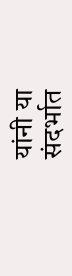यांनी या संदर्भात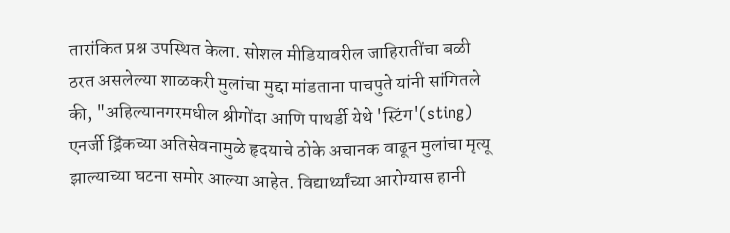तारांकित प्रश्न उपस्थित केला. सोशल मीडियावरील जाहिरातींचा बळी ठरत असलेल्या शाळकरी मुलांचा मुद्दा मांडताना पाचपुते यांनी सांगितले की, "अहिल्यानगरमधील श्रीगोंदा आणि पाथर्डी येथे 'स्टिंग'(sting) एनर्जी ड्रिंकच्या अतिसेवनामुळे हृदयाचे ठोके अचानक वाढून मुलांचा मृत्यू झाल्याच्या घटना समोर आल्या आहेत. विद्यार्थ्यांच्या आरोग्यास हानी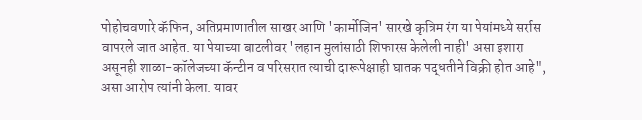पोहोचवणारे कॅफिन, अतिप्रमाणातील साखर आणि 'कार्मोजिन' सारखे कृत्रिम रंग या पेयांमध्ये सर्रास वापरले जात आहेत. या पेयाच्या बाटलीवर 'लहान मुलांसाठी शिफारस केलेली नाही' असा इशारा असूनही शाळा-कॉलेजच्या कॅन्टीन व परिसरात त्याची दारूपेक्षाही घातक पद्धतीने विक्री होत आहे", असा आरोप त्यांनी केला. यावर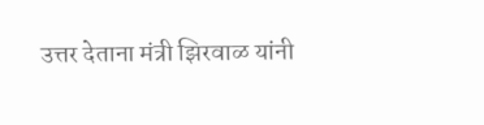उत्तर देताना मंत्री झिरवाळ यांनी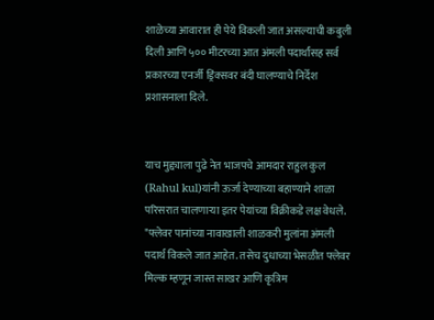शाळेच्या आवारात ही पेये विकली जात असल्याची कबुली दिली आणि ५०० मीटरच्या आत अंमली पदार्थांसह सर्व प्रकारच्या एनर्जी ड्रिंक्सवर बंदी घालण्याचे निर्देश प्रशासनाला दिले.


याच मुद्द्याला पुढे नेत भाजपचे आमदार राहुल कुल (Rahul kul)यांनी ऊर्जा देण्याच्या बहाण्याने शाळा परिसरात चालणाऱ्या इतर पेयांच्या विक्रीकडे लक्ष वेधले. "फ्लेवर पानांच्या नावाखाली शाळकरी मुलांना अंमली पदार्थ विकले जात आहेत. तसेच दुधाच्या भेसळीत फ्लेवर मिल्क म्हणून जास्त साखर आणि कृत्रिम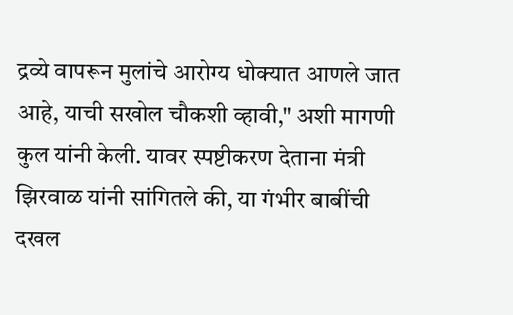द्रव्ये वापरून मुलांचे आरोग्य धोक्यात आणले जात आहे, याची सखोल चौकशी व्हावी," अशी मागणी कुल यांनी केली. यावर स्पष्टीकरण देताना मंत्री झिरवाळ यांनी सांगितले की, या गंभीर बाबींची दखल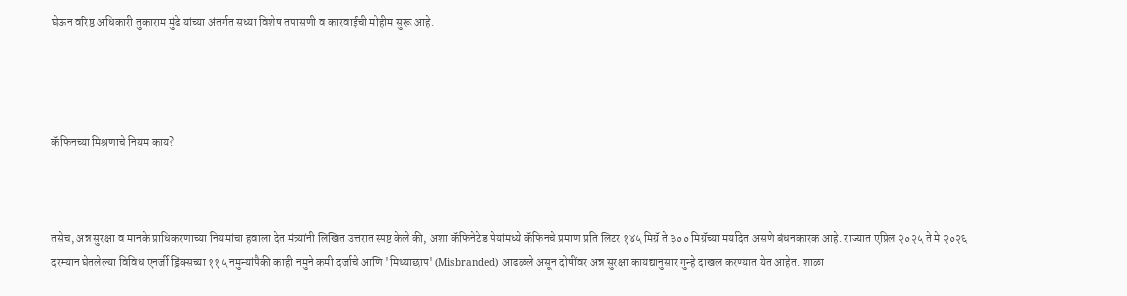घेऊन वरिष्ठ अधिकारी तुकाराम मुंढे यांच्या अंतर्गत सध्या विशेष तपासणी व कारवाईची मोहीम सुरू आहे.




कॅफिनच्या मिश्रणाचे नियम काय?



तसेच, अन्न सुरक्षा व मानके प्राधिकरणाच्या नियमांचा हवाला देत मंत्र्यांनी लिखित उत्तरात स्पष्ट केले की, अशा कॅफिनेटेड पेयांमध्ये कॅफिनचे प्रमाण प्रति लिटर १४५ मिग्रॅ ते ३०० मिग्रॅच्या मर्यादेत असणे बंधनकारक आहे. राज्यात एप्रिल २०२५ ते मे २०२६ दरम्यान घेतलेल्या विविध एनर्जी ड्रिंक्सच्या ११५ नमुन्यांपैकी काही नमुने कमी दर्जाचे आणि 'मिथ्याछाप' (Misbranded) आढळले असून दोषींवर अन्न सुरक्षा कायद्यानुसार गुन्हे दाखल करण्यात येत आहेत. शाळा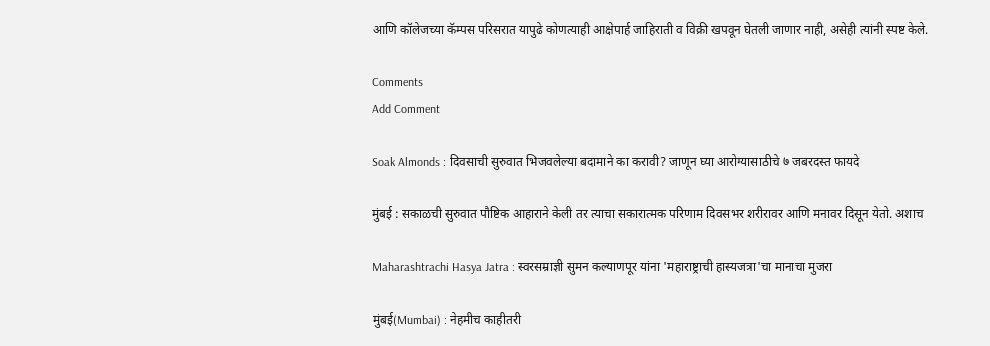आणि कॉलेजच्या कॅम्पस परिसरात यापुढे कोणत्याही आक्षेपार्ह जाहिराती व विक्री खपवून घेतली जाणार नाही, असेही त्यांनी स्पष्ट केले.

Comments
Add Comment

Soak Almonds : दिवसाची सुरुवात भिजवलेल्या बदामाने का करावी? जाणून घ्या आरोग्यासाठीचे ७ जबरदस्त फायदे

मुंबई : सकाळची सुरुवात पौष्टिक आहाराने केली तर त्याचा सकारात्मक परिणाम दिवसभर शरीरावर आणि मनावर दिसून येतो. अशाच

Maharashtrachi Hasya Jatra : स्वरसम्राज्ञी सुमन कल्याणपूर यांना 'महाराष्ट्राची हास्यजत्रा'चा मानाचा मुजरा

मुंबई(Mumbai) : नेहमीच काहीतरी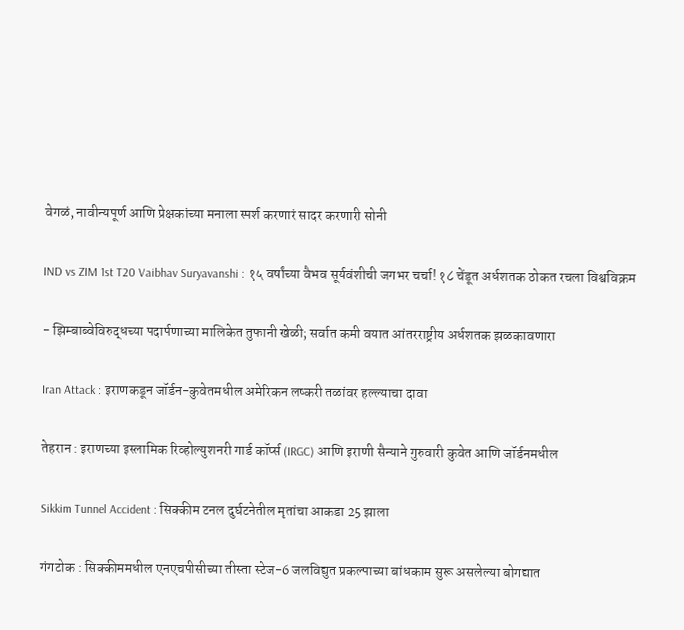वेगळं, नावीन्यपूर्ण आणि प्रेक्षकांच्या मनाला स्पर्श करणारं सादर करणारी सोनी

IND vs ZIM 1st T20 Vaibhav Suryavanshi : १५ वर्षांच्या वैभव सूर्यवंशीची जगभर चर्चा! १८ चेंडूत अर्धशतक ठोकत रचला विश्वविक्रम

- झिम्बाब्वेविरुद्धच्या पदार्पणाच्या मालिकेत तुफानी खेळी; सर्वात कमी वयात आंतरराष्ट्रीय अर्धशतक झळकावणारा

Iran Attack : इराणकडून जॉर्डन-कुवेतमधील अमेरिकन लष्करी तळांवर हल्ल्याचा दावा

तेहरान : इराणच्या इस्लामिक रिव्होल्युशनरी गार्ड कॉर्प्स (IRGC) आणि इराणी सैन्याने गुरुवारी कुवेत आणि जॉर्डनमधील

Sikkim Tunnel Accident : सिक्कीम टनल दुर्घटनेतील मृतांचा आकडा 25 झाला

गंगटोक : सिक्कीममधील एनएचपीसीच्या तीस्ता स्टेज-6 जलविद्युत प्रकल्पाच्या बांधकाम सुरू असलेल्या बोगद्यात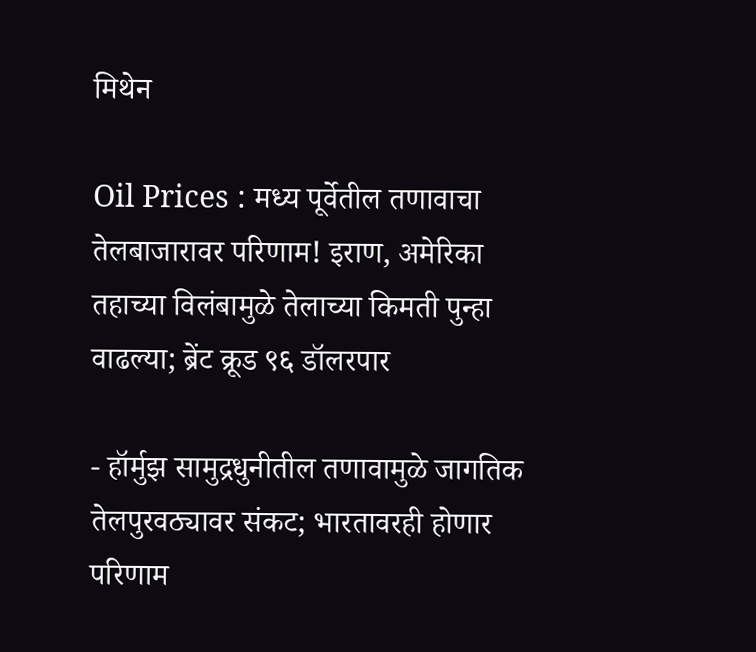मिथेन

Oil Prices : मध्य पूर्वेतील तणावाचा तेलबाजारावर परिणाम! इराण, अमेरिका तहाच्या विलंबामुळे तेलाच्या किमती पुन्हा वाढल्या; ब्रेंट क्रूड ९६ डॉलरपार

- हॉर्मुझ सामुद्रधुनीतील तणावामुळे जागतिक तेलपुरवठ्यावर संकट; भारतावरही होणार परिणाम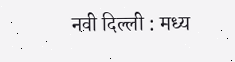नवी दिल्ली : मध्य